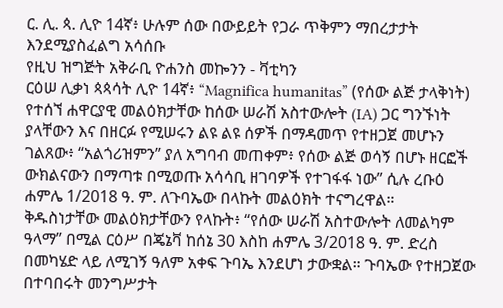ር. ሊ. ጳ. ሊዮ 14ኛ፥ ሁሉም ሰው በውይይት የጋራ ጥቅምን ማበረታታት እንደሚያስፈልግ አሳሰቡ
የዚህ ዝግጅት አቅራቢ ዮሐንስ መኰንን - ቫቲካን
ርዕሠ ሊቃነ ጳጳሳት ሊዮ 14ኛ፥ “Magnifica humanitas” (የሰው ልጅ ታላቅነት) የተሰኘ ሐዋርያዊ መልዕክታቸው ከሰው ሠራሽ አስተውሎት (IA) ጋር ግንኙነት ያላቸውን እና በዘርፉ የሚሠሩን ልዩ ልዩ ሰዎች በማዳመጥ የተዘጋጀ መሆኑን ገልጸው፥ “አልጎሪዝምን” ያለ አግባብ መጠቀም፥ የሰው ልጅ ወሳኝ በሆኑ ዘርፎች ውክልናውን በማጣቱ በሚወጡ አሳሳቢ ዘገባዎች የተገፋፋ ነው” ሲሉ ረቡዕ ሐምሌ 1/2018 ዓ. ም. ለጉባኤው በላኩት መልዕክት ተናግረዋል።
ቅዱስነታቸው መልዕክታቸውን የላኩት፥ “የሰው ሠራሽ አስተውሎት ለመልካም ዓላማ” በሚል ርዕሥ በጄኔቫ ከሰኔ 30 እስከ ሐምሌ 3/2018 ዓ. ም. ድረስ በመካሄድ ላይ ለሚገኝ ዓለም አቀፍ ጉባኤ እንደሆነ ታውቋል። ጉባኤው የተዘጋጀው በተባበሩት መንግሥታት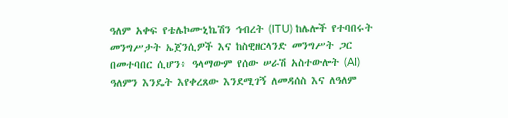ዓለም አቀፍ የቴሌኮሙኒኬሽን ኅብረት (ITU) ከሌሎች የተባበሩት መንግሥታት ኤጀንሲዎች እና ከስዊዘርላንድ መንግሥት ጋር በመተባበር ሲሆን፥ ዓላማውም የሰው ሠራሽ አስተውሎት (AI) ዓለምን እንዴት እየቀረጸው እንደሚገኝ ለመዳሰስ እና ለዓለም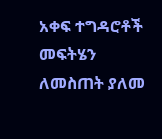አቀፍ ተግዳሮቶች መፍትሄን ለመስጠት ያለመ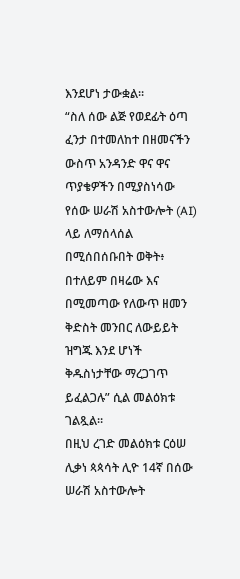እንደሆነ ታውቋል።
“ስለ ሰው ልጅ የወደፊት ዕጣ ፈንታ በተመለከተ በዘመናችን ውስጥ አንዳንድ ዋና ዋና ጥያቄዎችን በሚያስነሳው የሰው ሠራሽ አስተውሎት (AI) ላይ ለማሰላሰል በሚሰበሰቡበት ወቅት፥ በተለይም በዛሬው እና በሚመጣው የለውጥ ዘመን ቅድስት መንበር ለውይይት ዝግጁ እንደ ሆነች ቅዱስነታቸው ማረጋገጥ ይፈልጋሉ” ሲል መልዕክቱ ገልጿል።
በዚህ ረገድ መልዕክቱ ርዕሠ ሊቃነ ጳጳሳት ሊዮ 14ኛ በሰው ሠራሽ አስተውሎት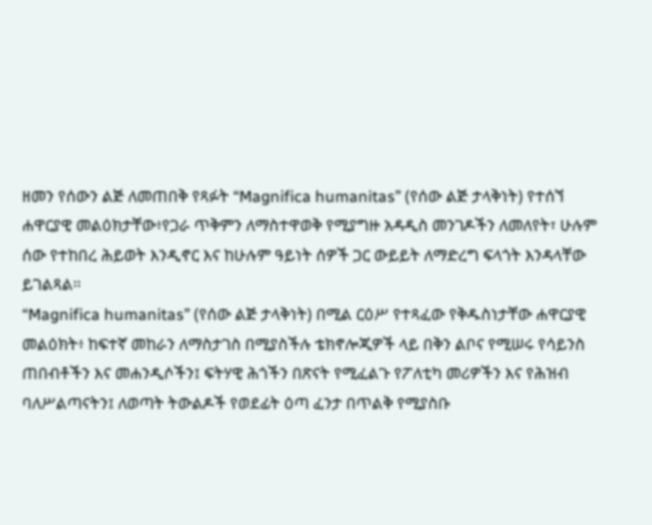ዘመን የሰውን ልጅ ለመጠበቅ የጻፉት “Magnifica humanitas” (የሰው ልጅ ታላቅነት) የተሰኘ ሐዋርያዊ መልዕክታቸው፥የጋራ ጥቅምን ለማስተዋወቅ የሚያግዙ አዳዲስ መንገዶችን ለመለየት፣ ሁሉም ሰው የተከበረ ሕይወት እንዲኖር እና ከሁሉም ዓይነት ሰዎች ጋር ውይይት ለማድረግ ፍላጎት እንዳላቸው ይገልጻል።
“Magnifica humanitas” (የሰው ልጅ ታላቅነት) በሚል ርዕሥ የተጻፈው የቅዱስነታቸው ሐዋርያዊ መልዕክት፥ ከፍተኛ መከራን ለማስታገስ በሚያስችሉ ቴክኖሎጂዎች ላይ በቅን ልቦና የሚሠሩ የሳይንስ ጠበብቶችን እና መሐንዲሶችን፤ ፍትሃዊ ሕጎችን በጽናት የሚፈልጉ የፖለቲካ መሪዎችን እና የሕዝብ ባለሥልጣናትን፤ ለወጣት ትውልዶች የወደፊት ዕጣ ፈንታ በጥልቅ የሚያስቡ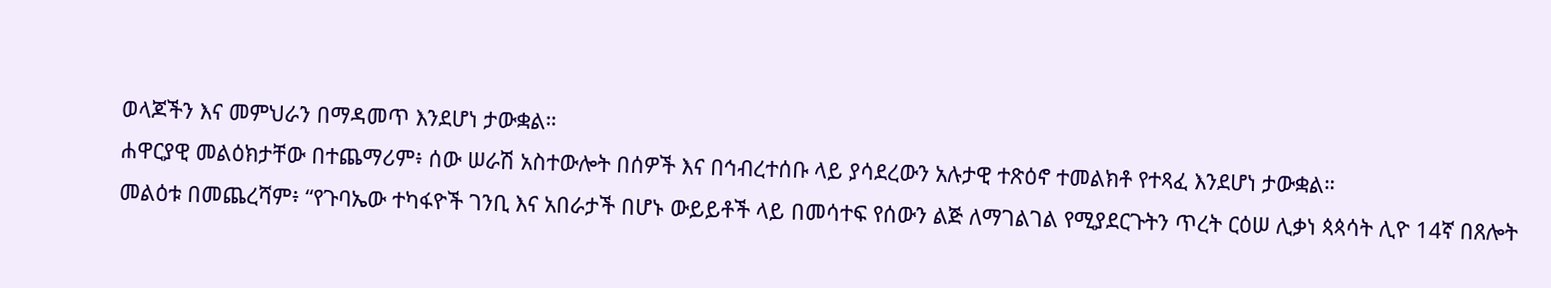ወላጆችን እና መምህራን በማዳመጥ እንደሆነ ታውቋል።
ሐዋርያዊ መልዕክታቸው በተጨማሪም፥ ሰው ሠራሽ አስተውሎት በሰዎች እና በኅብረተሰቡ ላይ ያሳደረውን አሉታዊ ተጽዕኖ ተመልክቶ የተጻፈ እንደሆነ ታውቋል።
መልዕቱ በመጨረሻም፥ “የጉባኤው ተካፋዮች ገንቢ እና አበራታች በሆኑ ውይይቶች ላይ በመሳተፍ የሰውን ልጅ ለማገልገል የሚያደርጉትን ጥረት ርዕሠ ሊቃነ ጳጳሳት ሊዮ 14ኛ በጸሎት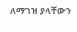ለማገዝ ያላቸውን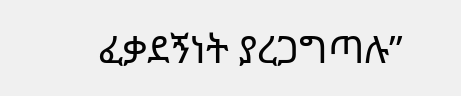ፈቃደኝነት ያረጋግጣሉ”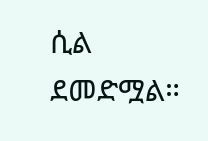ሲል ደመድሟል።